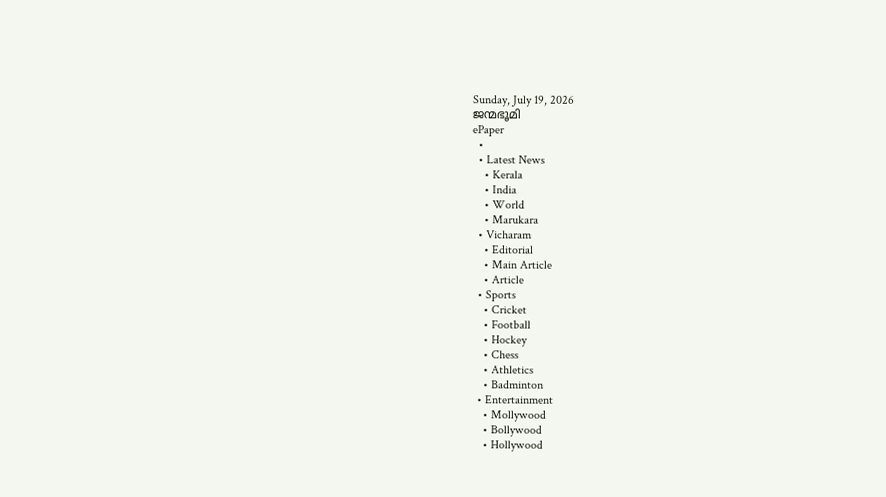Sunday, July 19, 2026
ജന്മഭൂമി
ePaper
  •
  • Latest News
    • Kerala
    • India
    • World
    • Marukara
  • Vicharam
    • Editorial
    • Main Article
    • Article
  • Sports
    • Cricket
    • Football
    • Hockey
    • Chess
    • Athletics
    • Badminton
  • Entertainment
    • Mollywood
    • Bollywood
    • Hollywood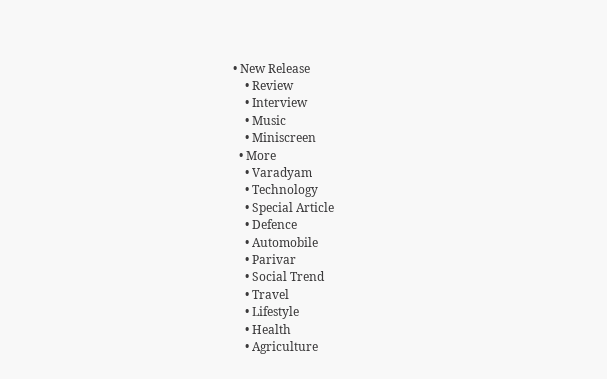• New Release
    • Review
    • Interview
    • Music
    • Miniscreen
  • More
    • Varadyam
    • Technology
    • Special Article
    • Defence
    • Automobile
    • Parivar
    • Social Trend
    • Travel
    • Lifestyle
    • Health
    • Agriculture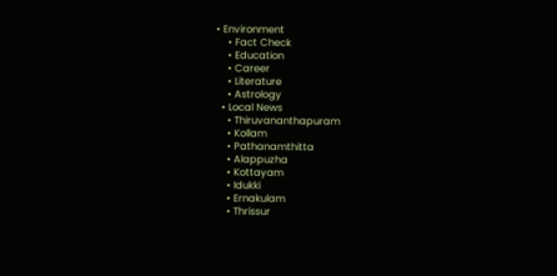• Environment
    • Fact Check
    • Education
    • Career
    • Literature
    • Astrology
  • Local News
    • Thiruvananthapuram
    • Kollam
    • Pathanamthitta
    • Alappuzha
    • Kottayam
    • Idukki
    • Ernakulam
    • Thrissur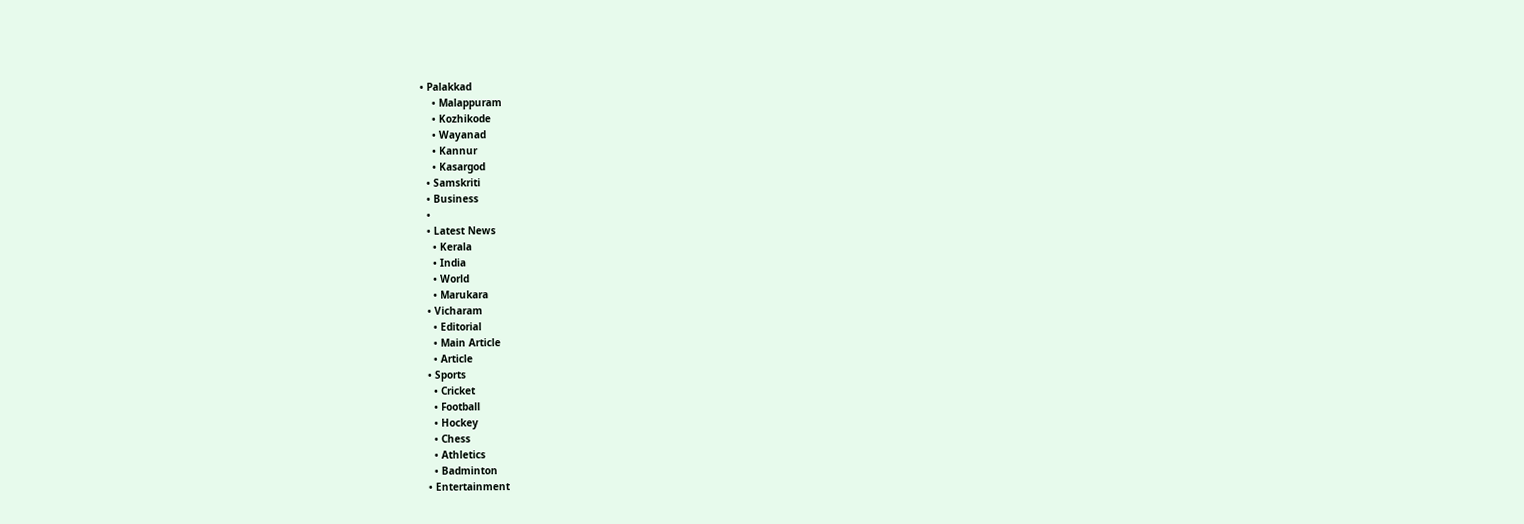• Palakkad
    • Malappuram
    • Kozhikode
    • Wayanad
    • Kannur
    • Kasargod
  • Samskriti
  • Business
  •
  • Latest News
    • Kerala
    • India
    • World
    • Marukara
  • Vicharam
    • Editorial
    • Main Article
    • Article
  • Sports
    • Cricket
    • Football
    • Hockey
    • Chess
    • Athletics
    • Badminton
  • Entertainment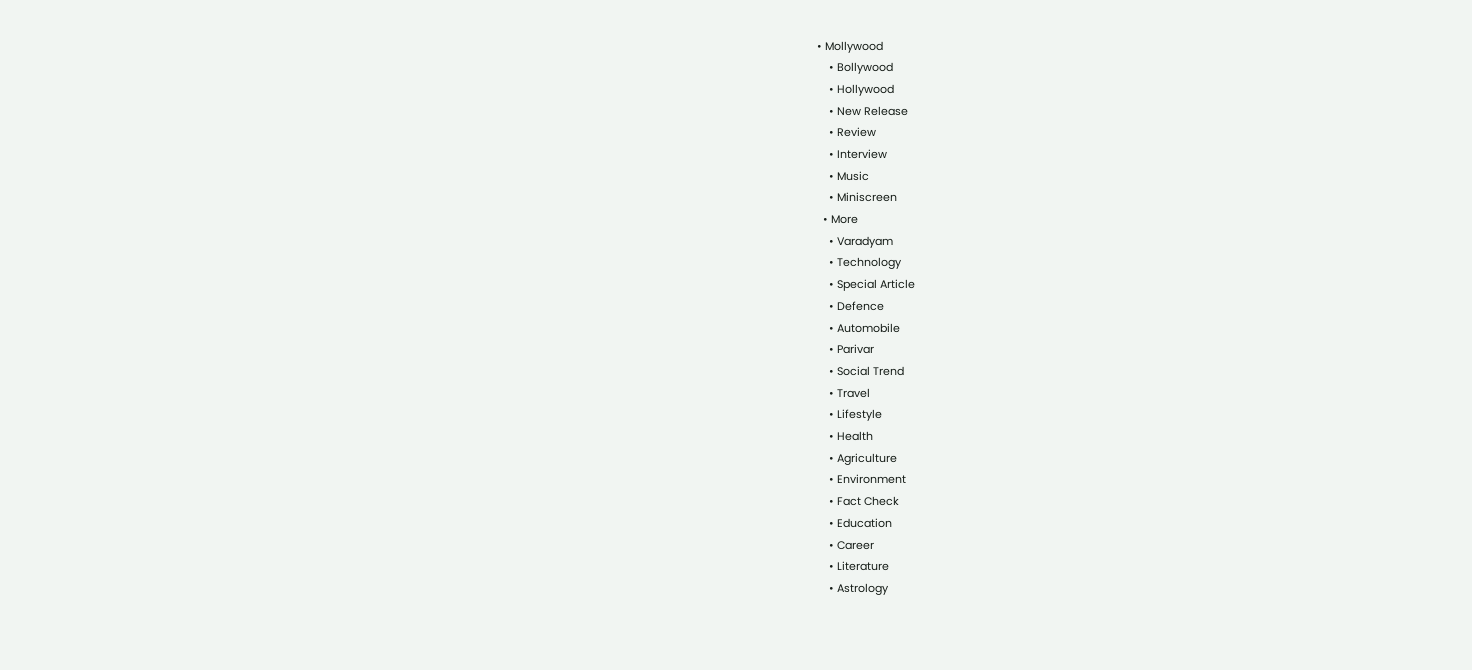• Mollywood
    • Bollywood
    • Hollywood
    • New Release
    • Review
    • Interview
    • Music
    • Miniscreen
  • More
    • Varadyam
    • Technology
    • Special Article
    • Defence
    • Automobile
    • Parivar
    • Social Trend
    • Travel
    • Lifestyle
    • Health
    • Agriculture
    • Environment
    • Fact Check
    • Education
    • Career
    • Literature
    • Astrology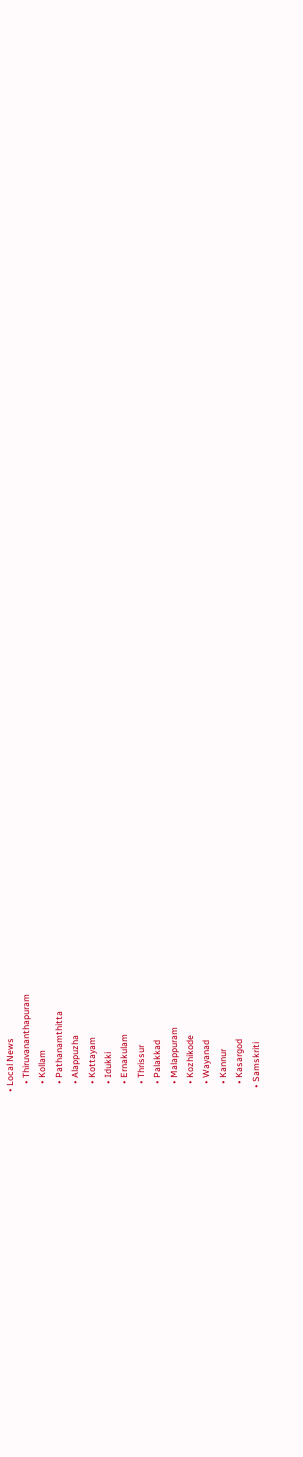• Local News
    • Thiruvananthapuram
    • Kollam
    • Pathanamthitta
    • Alappuzha
    • Kottayam
    • Idukki
    • Ernakulam
    • Thrissur
    • Palakkad
    • Malappuram
    • Kozhikode
    • Wayanad
    • Kannur
    • Kasargod
  • Samskriti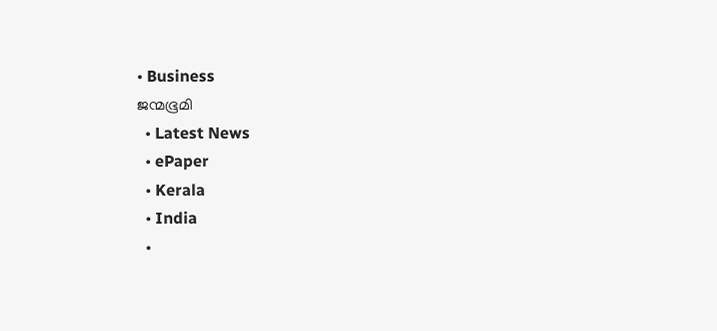• Business
ജന്മഭൂമി
  • Latest News
  • ePaper
  • Kerala
  • India
  •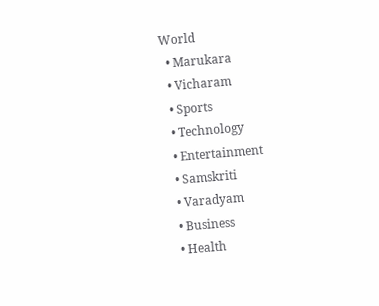World
  • Marukara
  • Vicharam
  • Sports
  • Technology
  • Entertainment
  • Samskriti
  • Varadyam
  • Business
  • Health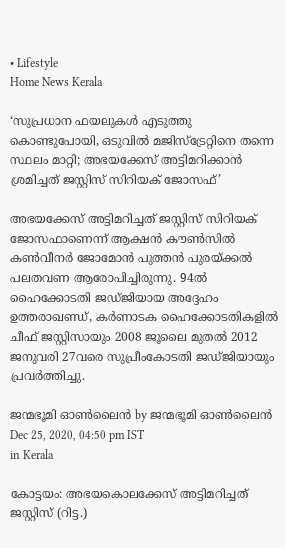• Lifestyle
Home News Kerala

‘സുപ്രധാന ഫയലുകള്‍ എടുത്തു കൊണ്ടുപോയി, ഒടുവില്‍ മജിസ്‌ട്രേറ്റിനെ തന്നെ സ്ഥലം മാറ്റി; അഭയക്കേസ് അട്ടിമറിക്കാന്‍ ശ്രമിച്ചത് ജസ്റ്റിസ് സിറിയക് ജോസഫ്’

അഭയക്കേസ് അട്ടിമറിച്ചത് ജസ്റ്റിസ് സിറിയക് ജോസഫാണെന്ന് ആക്ഷന്‍ കൗണ്‍സില്‍ കണ്‍വീനര്‍ ജോമോന്‍ പുത്തന്‍ പുരയ്‌ക്കല്‍ പലതവണ ആരോപിച്ചിരുന്നു. 94ല്‍ ഹൈക്കോടതി ജഡ്ജിയായ അദ്ദേഹം ഉത്തരാഖണ്ഡ്, കര്‍ണാടക ഹൈക്കോടതികളില്‍ ചീഫ് ജസ്റ്റിസായും 2008 ജൂലൈ മുതല്‍ 2012 ജനുവരി 27വരെ സുപ്രീംകോടതി ജഡ്ജിയായും പ്രവര്‍ത്തിച്ചു.

ജന്മഭൂമി ഓണ്‍ലൈന്‍ by ജന്മഭൂമി ഓണ്‍ലൈന്‍
Dec 25, 2020, 04:50 pm IST
in Kerala

കോട്ടയം: അഭയകൊലക്കേസ് അട്ടിമറിച്ചത് ജസ്റ്റിസ് (റിട്ട.)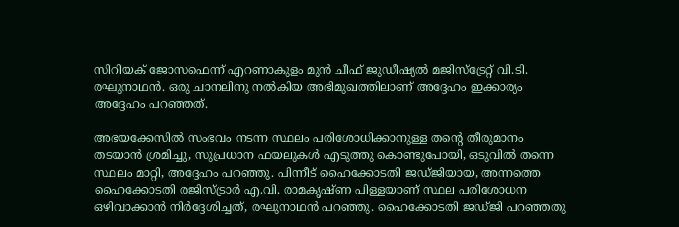സിറിയക് ജോസഫെന്ന് എറണാകുളം മുന്‍ ചീഫ് ജുഡീഷ്യല്‍ മജിസ്‌ട്രേറ്റ് വി.ടി. രഘുനാഥന്‍. ഒരു ചാനലിനു നല്‍കിയ അഭിമുഖത്തിലാണ് അദ്ദേഹം ഇക്കാര്യം അദ്ദേഹം പറഞ്ഞത്.

അഭയക്കേസില്‍ സംഭവം നടന്ന സ്ഥലം പരിശോധിക്കാനുള്ള തന്റെ തീരുമാനം തടയാന്‍ ശ്രമിച്ചു, സുപ്രധാന ഫയലുകള്‍ എടുത്തു കൊണ്ടുപോയി, ഒടുവില്‍ തന്നെ സ്ഥലം മാറ്റി, അദ്ദേഹം പറഞ്ഞു. പിന്നീട് ഹൈക്കോടതി ജഡ്ജിയായ, അന്നത്തെ ഹൈക്കോടതി രജിസ്ട്രാര്‍ എ.വി. രാമകൃഷ്ണ പിള്ളയാണ് സ്ഥല പരിശോധന ഒഴിവാക്കാന്‍ നിര്‍ദ്ദേശിച്ചത്, രഘുനാഥന്‍ പറഞ്ഞു. ഹൈക്കോടതി ജഡ്ജി പറഞ്ഞതു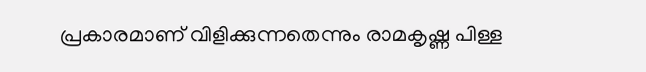പ്രകാരമാണ് വിളിക്കുന്നതെന്നും രാമകൃഷ്ണ പിള്ള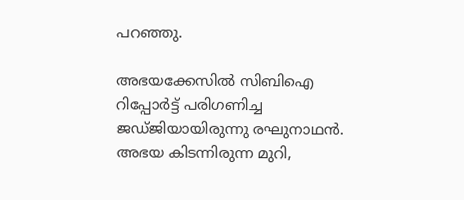പറഞ്ഞു.

അഭയക്കേസില്‍ സിബിഐ റിപ്പോര്‍ട്ട് പരിഗണിച്ച ജഡ്ജിയായിരുന്നു രഘുനാഥന്‍. അഭയ കിടന്നിരുന്ന മുറി,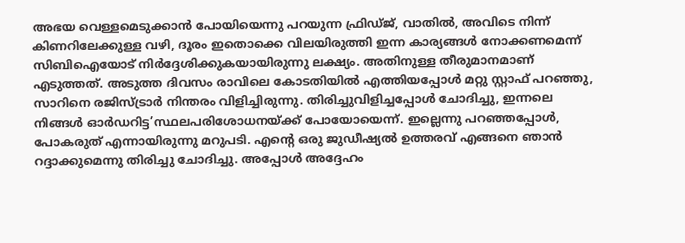അഭയ വെള്ളമെടുക്കാന്‍ പോയിയെന്നു പറയുന്ന ഫ്രിഡ്ജ്, വാതില്‍, അവിടെ നിന്ന് കിണറിലേക്കുള്ള വഴി, ദൂരം ഇതൊക്കെ വിലയിരുത്തി ഇന്ന കാര്യങ്ങള്‍ നോക്കണമെന്ന് സിബിഐയോട് നിര്‍ദ്ദേശിക്കുകയായിരുന്നു ലക്ഷ്യം. അതിനുള്ള തീരുമാനമാണ് എടുത്തത്. അടുത്ത ദിവസം രാവിലെ കോടതിയില്‍ എത്തിയപ്പോള്‍ മറ്റു സ്റ്റാഫ് പറഞ്ഞു, സാറിനെ രജിസ്ട്രാര്‍ നിന്തരം വിളിച്ചിരുന്നു. തിരിച്ചുവിളിച്ചപ്പോള്‍ ചോദിച്ചു, ഇന്നലെ നിങ്ങള്‍ ഓര്‍ഡറിട്ട’സ്ഥലപരിശോധനയ്‌ക്ക് പോയോയെന്ന്. ഇല്ലെന്നു പറഞ്ഞപ്പോള്‍, പോകരുത് എന്നായിരുന്നു മറുപടി. എന്റെ ഒരു ജുഡീഷ്യല്‍ ഉത്തരവ് എങ്ങനെ ഞാന്‍ റദ്ദാക്കുമെന്നു തിരിച്ചു ചോദിച്ചു. അപ്പോള്‍ അദ്ദേഹം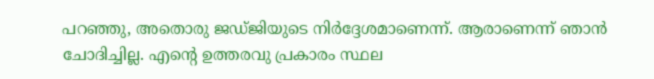പറഞ്ഞു, അതൊരു ജഡ്ജിയുടെ നിര്‍ദ്ദേശമാണെന്ന്. ആരാണെന്ന് ഞാന്‍ ചോദിച്ചില്ല. എന്റെ ഉത്തരവു പ്രകാരം സ്ഥല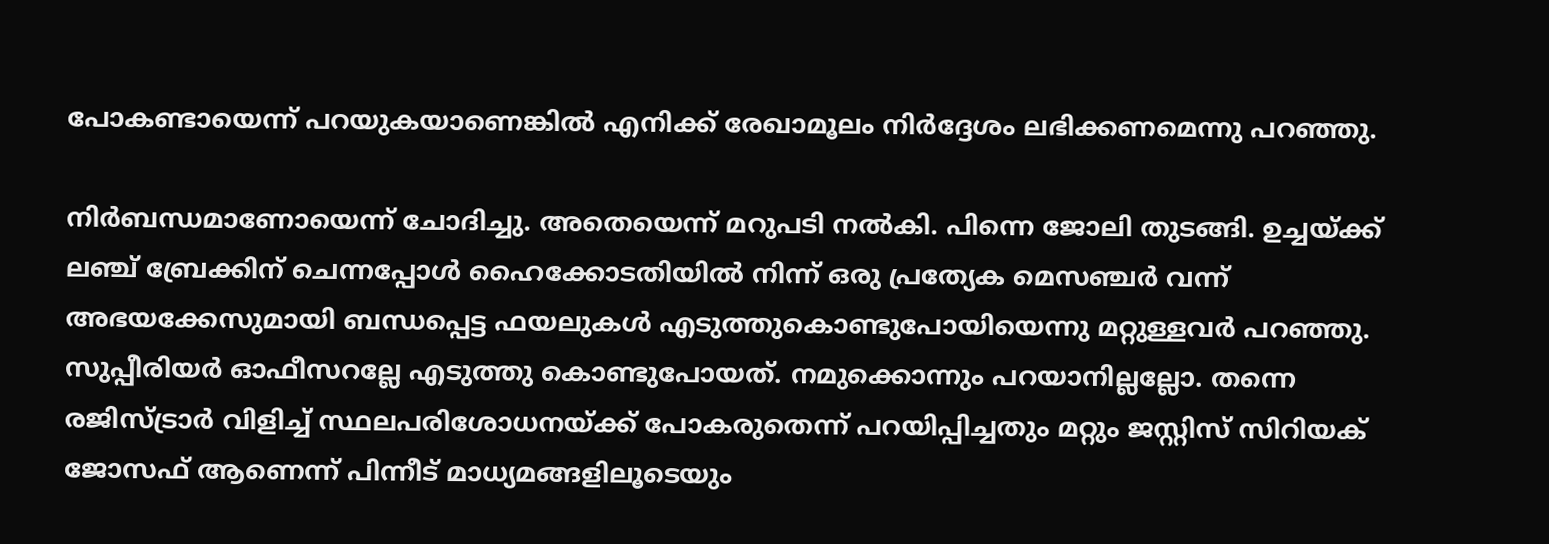പോകണ്ടായെന്ന് പറയുകയാണെങ്കില്‍ എനിക്ക് രേഖാമൂലം നിര്‍ദ്ദേശം ലഭിക്കണമെന്നു പറഞ്ഞു.

നിര്‍ബന്ധമാണോയെന്ന് ചോദിച്ചു. അതെയെന്ന് മറുപടി നല്‍കി. പിന്നെ ജോലി തുടങ്ങി. ഉച്ചയ്‌ക്ക് ലഞ്ച് ബ്രേക്കിന് ചെന്നപ്പോള്‍ ഹൈക്കോടതിയില്‍ നിന്ന് ഒരു പ്രത്യേക മെസഞ്ചര്‍ വന്ന് അഭയക്കേസുമായി ബന്ധപ്പെട്ട ഫയലുകള്‍ എടുത്തുകൊണ്ടുപോയിയെന്നു മറ്റുള്ളവര്‍ പറഞ്ഞു. സുപ്പീരിയര്‍ ഓഫീസറല്ലേ എടുത്തു കൊണ്ടുപോയത്. നമുക്കൊന്നും പറയാനില്ലല്ലോ. തന്നെ രജിസ്ട്രാര്‍ വിളിച്ച് സ്ഥലപരിശോധനയ്‌ക്ക് പോകരുതെന്ന് പറയിപ്പിച്ചതും മറ്റും ജസ്റ്റിസ് സിറിയക് ജോസഫ് ആണെന്ന് പിന്നീട് മാധ്യമങ്ങളിലൂടെയും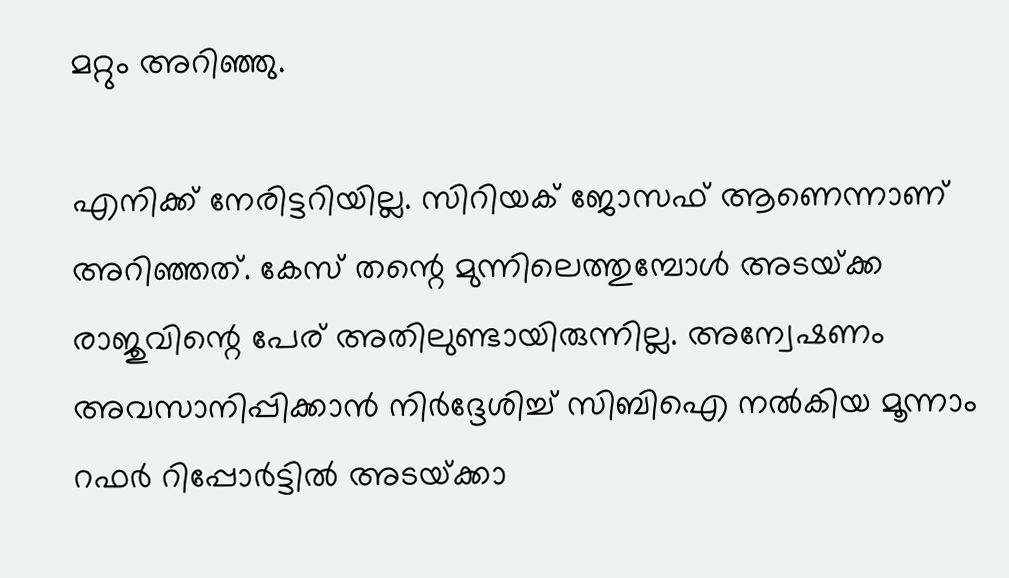മറ്റും അറിഞ്ഞു.

എനിക്ക് നേരിട്ടറിയില്ല. സിറിയക് ജോസഫ് ആണെന്നാണ് അറിഞ്ഞത്. കേസ് തന്റെ മുന്നിലെത്തുമ്പോള്‍ അടയ്‌ക്ക രാജുവിന്റെ പേര് അതിലുണ്ടായിരുന്നില്ല. അന്വേഷണം അവസാനിപ്പിക്കാന്‍ നിര്‍ദ്ദേശിച്ച് സിബിഐ നല്‍കിയ മൂന്നാം റഫര്‍ റിപ്പോര്‍ട്ടില്‍ അടയ്‌ക്കാ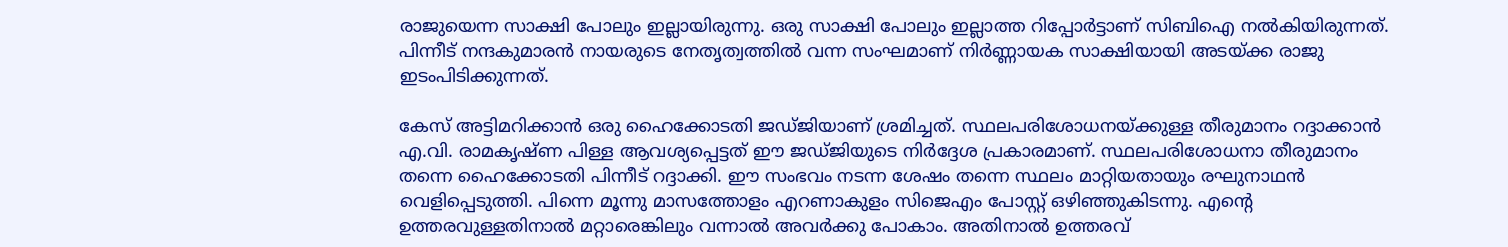രാജുയെന്ന സാക്ഷി പോലും ഇല്ലായിരുന്നു. ഒരു സാക്ഷി പോലും ഇല്ലാത്ത റിപ്പോര്‍ട്ടാണ് സിബിഐ നല്‍കിയിരുന്നത്. പിന്നീട് നന്ദകുമാരന്‍ നായരുടെ നേതൃത്വത്തില്‍ വന്ന സംഘമാണ് നിര്‍ണ്ണായക സാക്ഷിയായി അടയ്‌ക്ക രാജു ഇടംപിടിക്കുന്നത്.

കേസ് അട്ടിമറിക്കാന്‍ ഒരു ഹൈക്കോടതി ജഡ്ജിയാണ് ശ്രമിച്ചത്. സ്ഥലപരിശോധനയ്‌ക്കുള്ള തീരുമാനം റദ്ദാക്കാന്‍ എ.വി. രാമകൃഷ്ണ പിള്ള ആവശ്യപ്പെട്ടത് ഈ ജഡ്ജിയുടെ നിര്‍ദ്ദേശ പ്രകാരമാണ്. സ്ഥലപരിശോധനാ തീരുമാനം തന്നെ ഹൈക്കോടതി പിന്നീട് റദ്ദാക്കി. ഈ സംഭവം നടന്ന ശേഷം തന്നെ സ്ഥലം മാറ്റിയതായും രഘുനാഥന്‍ വെളിപ്പെടുത്തി. പിന്നെ മൂന്നു മാസത്തോളം എറണാകുളം സിജെഎം പോസ്റ്റ് ഒഴിഞ്ഞുകിടന്നു. എന്റെ ഉത്തരവുള്ളതിനാല്‍ മറ്റാരെങ്കിലും വന്നാല്‍ അവര്‍ക്കു പോകാം. അതിനാല്‍ ഉത്തരവ്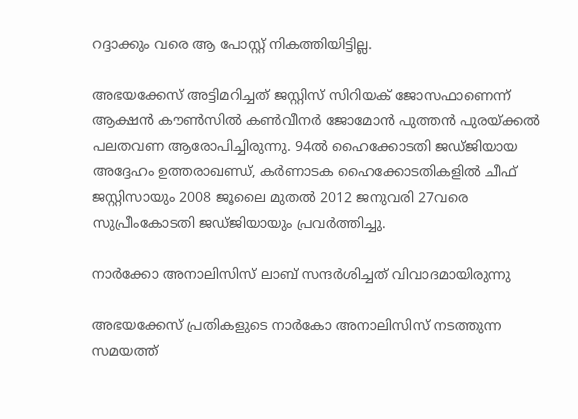റദ്ദാക്കും വരെ ആ പോസ്റ്റ് നികത്തിയിട്ടില്ല.

അഭയക്കേസ് അട്ടിമറിച്ചത് ജസ്റ്റിസ് സിറിയക് ജോസഫാണെന്ന് ആക്ഷന്‍ കൗണ്‍സില്‍ കണ്‍വീനര്‍ ജോമോന്‍ പുത്തന്‍ പുരയ്‌ക്കല്‍ പലതവണ ആരോപിച്ചിരുന്നു. 94ല്‍ ഹൈക്കോടതി ജഡ്ജിയായ അദ്ദേഹം ഉത്തരാഖണ്ഡ്, കര്‍ണാടക ഹൈക്കോടതികളില്‍ ചീഫ് ജസ്റ്റിസായും 2008 ജൂലൈ മുതല്‍ 2012 ജനുവരി 27വരെ സുപ്രീംകോടതി ജഡ്ജിയായും പ്രവര്‍ത്തിച്ചു.

നാര്‍ക്കോ അനാലിസിസ് ലാബ് സന്ദര്‍ശിച്ചത് വിവാദമായിരുന്നു

അഭയക്കേസ് പ്രതികളുടെ നാര്‍കോ അനാലിസിസ് നടത്തുന്ന സമയത്ത്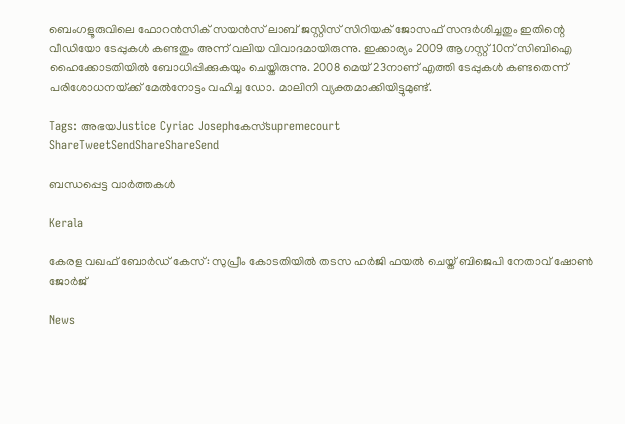ബെംഗളൂരുവിലെ ഫോറന്‍സിക് സയന്‍സ് ലാബ് ജസ്റ്റിസ് സിറിയക് ജോസഫ് സന്ദര്‍ശിച്ചതും ഇതിന്റെ വീഡിയോ ടേപ്പുകള്‍ കണ്ടതും അന്ന് വലിയ വിവാദമായിരുന്നു. ഇക്കാര്യം 2009 ആഗസ്റ്റ് 10ന് സിബിഐ ഹൈക്കോടതിയില്‍ ബോധിപ്പിക്കുകയും ചെയ്തിരുന്നു. 2008 മെയ് 23നാണ് എത്തി ടേപ്പുകള്‍ കണ്ടതെന്ന് പരിശോധനയ്‌ക്ക് മേല്‍നോട്ടം വഹിച്ച ഡോ. മാലിനി വ്യക്തമാക്കിയിട്ടുമുണ്ട്.

Tags: അഭയJustice Cyriac Josephകേസ്supremecourt
ShareTweetSendShareShareSend

ബന്ധപ്പെട്ട വാര്‍ത്തകള്‍

Kerala

കേരള വഖഫ് ബോർഡ് കേസ്: സുപ്രീം കോടതിയിൽ തടസ ഹർജി ഫയൽ ചെയ്ത് ബിജെപി നേതാവ് ഷോൺ ജോർജ്

News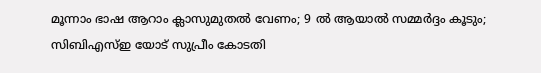മൂന്നാം ഭാഷ ആറാം ക്ലാസുമുതൽ വേണം; 9 ൽ ആയാൽ സമ്മർദ്ദം കൂടും; സിബിഎസ്ഇ യോട് സുപ്രീം കോടതി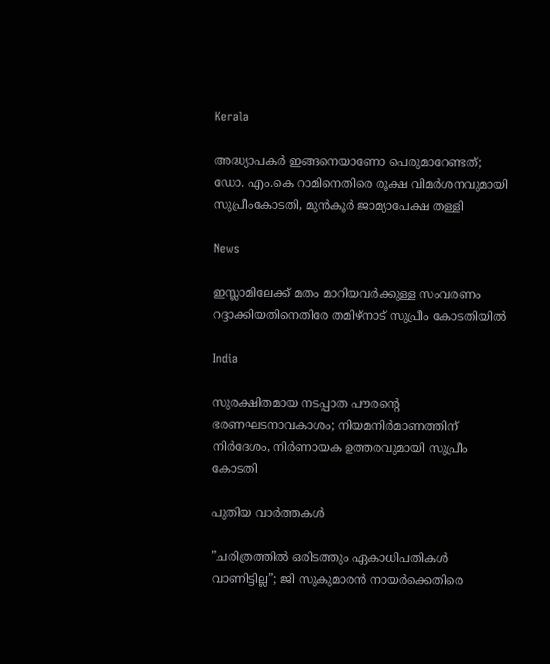Kerala

അദ്ധ്യാപകർ ഇങ്ങനെയാണോ പെരുമാറേണ്ടത്; ഡോ. എം.കെ റാമിനെതിരെ രൂക്ഷ വിമർശനവുമായി സുപ്രീംകോടതി, മുൻകൂർ ജാമ്യാപേക്ഷ തള്ളി

News

ഇസ്ലാമിലേക്ക് മതം മാറിയവർക്കുള്ള സംവരണം റദ്ദാക്കിയതിനെതിരേ തമിഴ്‌നാട് സുപ്രീം കോടതിയിൽ

India

സുരക്ഷിതമായ നടപ്പാത പൗരന്റെ ഭരണഘടനാവകാശം; നിയമനിർമാണത്തിന് നിർദേശം, നിർണായക ഉത്തരവുമായി സുപ്രീം കോടതി

പുതിയ വാര്‍ത്തകള്‍

”ചരിത്രത്തിൽ ഒരിടത്തും ഏകാധിപതികൾ വാണിട്ടില്ല”; ജി സുകുമാരൻ നായർക്കെതിരെ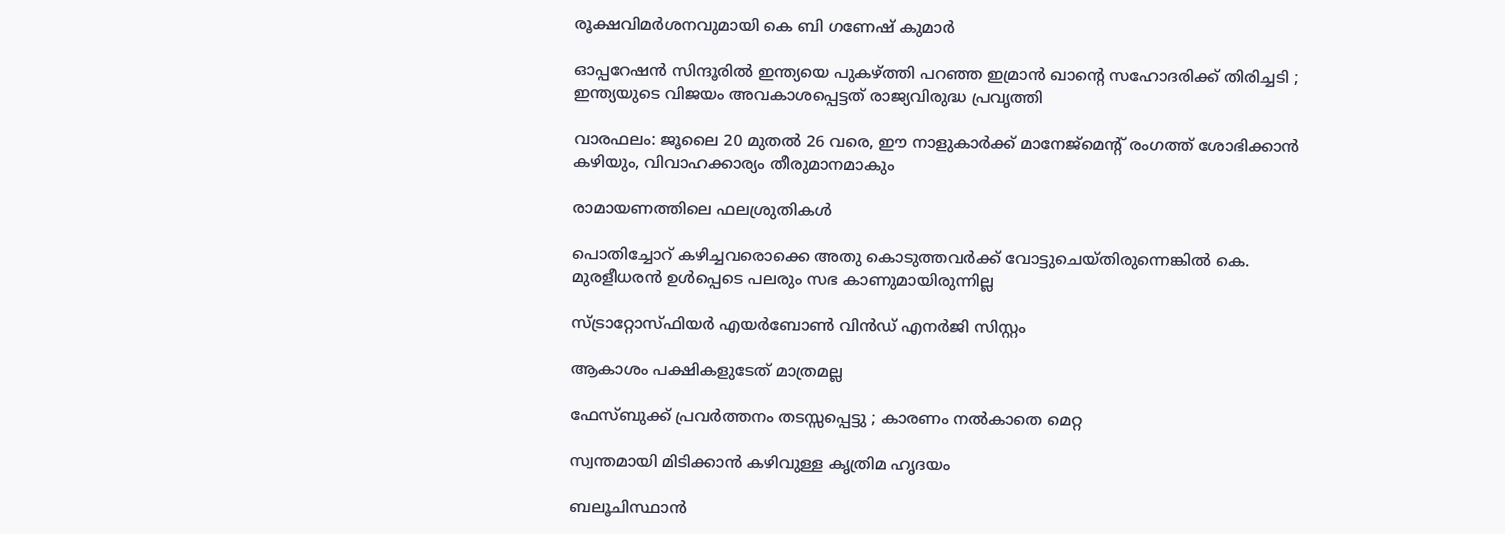രൂക്ഷവിമർശനവുമായി കെ ബി ഗണേഷ് കുമാർ

ഓപ്പറേഷൻ സിന്ദൂരിൽ ഇന്ത്യയെ പുകഴ്‌ത്തി പറഞ്ഞ ഇമ്രാൻ ഖാന്റെ സഹോദരിക്ക് തിരിച്ചടി ; ഇന്ത്യയുടെ വിജയം അവകാശപ്പെട്ടത് രാജ്യവിരുദ്ധ പ്രവൃത്തി

വാരഫലം: ജൂലൈ 20 മുതല്‍ 26 വരെ, ഈ നാളുകാര്‍ക്ക് മാനേജ്മെന്റ് രംഗത്ത് ശോഭിക്കാന്‍ കഴിയും, വിവാഹക്കാര്യം തീരുമാനമാകും

രാമായണത്തിലെ ഫലശ്രുതികള്‍

പൊതിച്ചോറ്‌ കഴിച്ചവരൊക്കെ അതു കൊടുത്തവർക്ക് വോട്ടുചെയ്തിരുന്നെങ്കിൽ കെ. മുരളീധരൻ ഉൾപ്പെടെ പലരും സഭ കാണുമായിരുന്നില്ല

സ്ട്രാറ്റോസ്ഫിയര്‍ എയര്‍ബോണ്‍ വിന്‍ഡ് എനര്‍ജി സിസ്റ്റം

ആകാശം പക്ഷികളുടേത് മാത്രമല്ല

ഫേസ്ബുക്ക് പ്രവർത്തനം തടസ്സപ്പെട്ടു ; കാരണം നൽകാതെ മെറ്റ

സ്വന്തമായി മിടിക്കാന്‍ കഴിവുള്ള കൃത്രിമ ഹൃദയം

ബലൂചിസ്ഥാൻ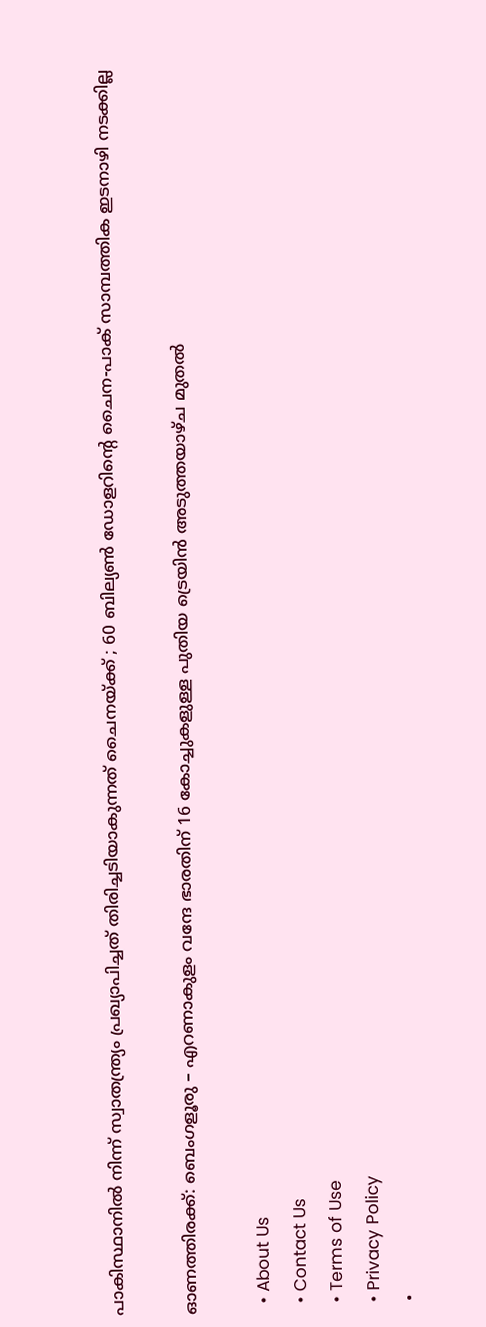പാകിസ്ഥാനിൽ നിന്ന് സ്വാതന്ത്ര്യം പ്രഖ്യാപിച്ചത് തിരിച്ചടിയാകുന്നത് ചൈനയ്‌ക്ക് ; 60 ബില്യൺ ഡോളറിന്റെ ചൈന-പാക് സാമ്പത്തിക ഇടനാഴി നടക്കില്ല

ഓണത്തിരക്ക്: ബെംഗളൂരു – എറണാകുളം വന്ദേ ഭാരതിന് 16 കോച്ചുകളുള്ള പുതിയ ട്രെയിൻ അടുത്തയാഴ്ച മുതൽ

  • About Us
  • Contact Us
  • Terms of Use
  • Privacy Policy
  •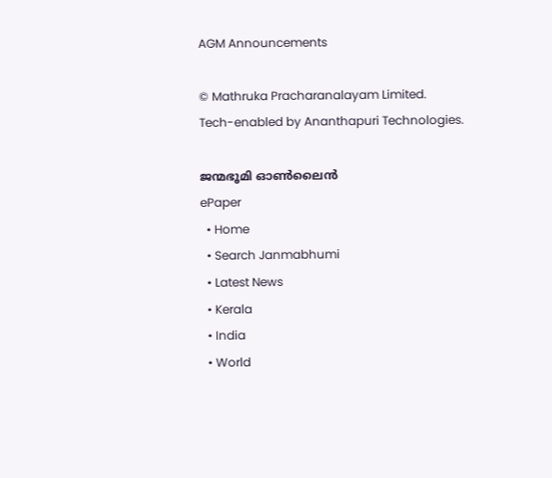AGM Announcements

© Mathruka Pracharanalayam Limited.
Tech-enabled by Ananthapuri Technologies.

ജന്മഭൂമി ഓണ്‍ലൈന്‍
ePaper
  • Home
  • Search Janmabhumi
  • Latest News
  • Kerala
  • India
  • World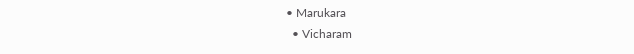• Marukara
  • Vicharam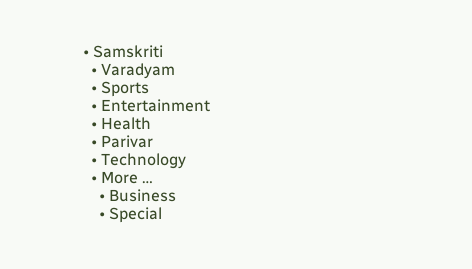• Samskriti
  • Varadyam
  • Sports
  • Entertainment
  • Health
  • Parivar
  • Technology
  • More …
    • Business
    • Special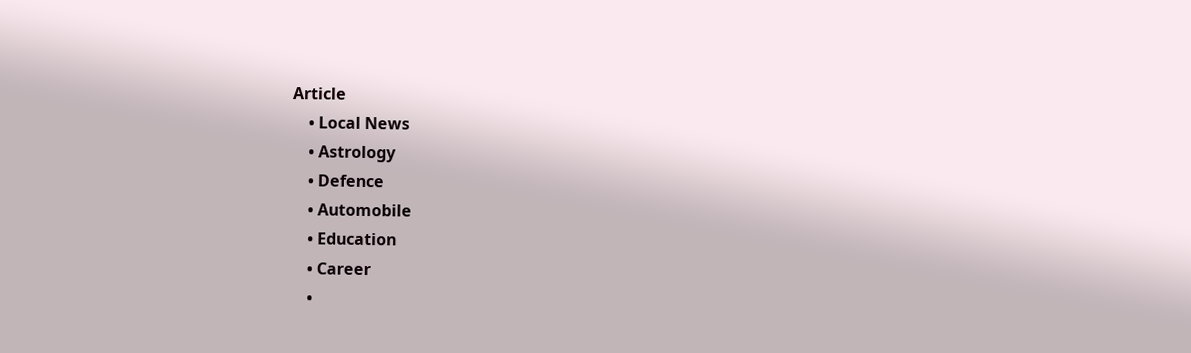Article
    • Local News
    • Astrology
    • Defence
    • Automobile
    • Education
    • Career
    •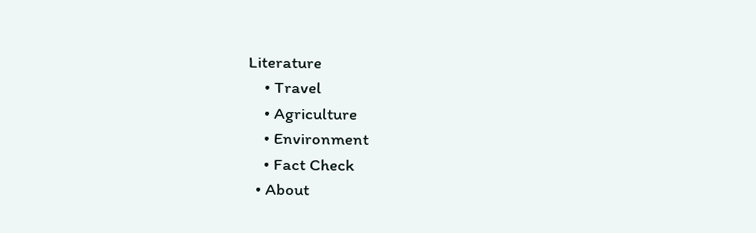Literature
    • Travel
    • Agriculture
    • Environment
    • Fact Check
  • About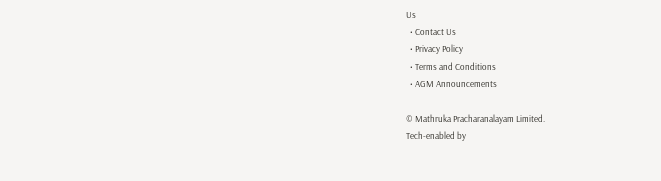Us
  • Contact Us
  • Privacy Policy
  • Terms and Conditions
  • AGM Announcements

© Mathruka Pracharanalayam Limited.
Tech-enabled by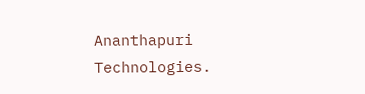Ananthapuri Technologies.